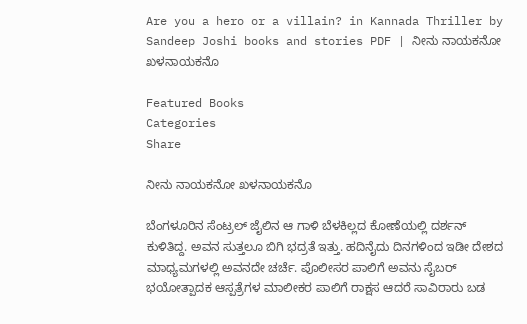Are you a hero or a villain? in Kannada Thriller by Sandeep Joshi books and stories PDF | ನೀನು ನಾಯಕನೋ ಖಳನಾಯಕನೊ

Featured Books
Categories
Share

ನೀನು ನಾಯಕನೋ ಖಳನಾಯಕನೊ

ಬೆಂಗಳೂರಿನ ಸೆಂಟ್ರಲ್ ಜೈಲಿನ ಆ ಗಾಳಿ ಬೆಳಕಿಲ್ಲದ ಕೋಣೆಯಲ್ಲಿ ದರ್ಶನ್ ಕುಳಿತಿದ್ದ. ಅವನ ಸುತ್ತಲೂ ಬಿಗಿ ಭದ್ರತೆ ಇತ್ತು. ಹದಿನೈದು ದಿನಗಳಿಂದ ಇಡೀ ದೇಶದ ಮಾಧ್ಯಮಗಳಲ್ಲಿ ಅವನದೇ ಚರ್ಚೆ. ಪೊಲೀಸರ ಪಾಲಿಗೆ ಅವನು ಸೈಬರ್ ಭಯೋತ್ಪಾದಕ ಆಸ್ಪತ್ರೆಗಳ ಮಾಲೀಕರ ಪಾಲಿಗೆ ರಾಕ್ಷಸ ಆದರೆ ಸಾವಿರಾರು ಬಡ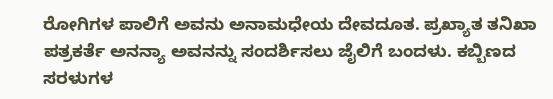ರೋಗಿಗಳ ಪಾಲಿಗೆ ಅವನು ಅನಾಮಧೇಯ ದೇವದೂತ. ಪ್ರಖ್ಯಾತ ತನಿಖಾ ಪತ್ರಕರ್ತೆ ಅನನ್ಯಾ ಅವನನ್ನು ಸಂದರ್ಶಿಸಲು ಜೈಲಿಗೆ ಬಂದಳು. ಕಬ್ಬಿಣದ ಸರಳುಗಳ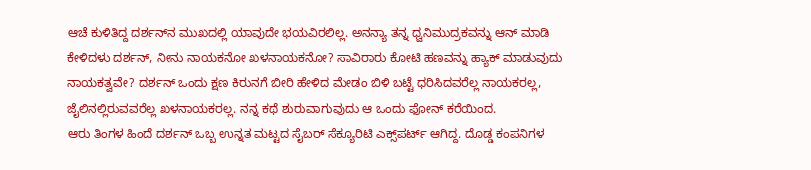ಆಚೆ ಕುಳಿತಿದ್ದ ದರ್ಶನ್‌ನ ಮುಖದಲ್ಲಿ ಯಾವುದೇ ಭಯವಿರಲಿಲ್ಲ. ಅನನ್ಯಾ ತನ್ನ ಧ್ವನಿಮುದ್ರಕವನ್ನು ಆನ್ ಮಾಡಿ ಕೇಳಿದಳು ದರ್ಶನ್, ನೀನು ನಾಯಕನೋ ಖಳನಾಯಕನೋ? ಸಾವಿರಾರು ಕೋಟಿ ಹಣವನ್ನು ಹ್ಯಾಕ್ ಮಾಡುವುದು ನಾಯಕತ್ವವೇ? ದರ್ಶನ್ ಒಂದು ಕ್ಷಣ ಕಿರುನಗೆ ಬೀರಿ ಹೇಳಿದ ಮೇಡಂ ಬಿಳಿ ಬಟ್ಟೆ ಧರಿಸಿದವರೆಲ್ಲ ನಾಯಕರಲ್ಲ, ಜೈಲಿನಲ್ಲಿರುವವರೆಲ್ಲ ಖಳನಾಯಕರಲ್ಲ. ನನ್ನ ಕಥೆ ಶುರುವಾಗುವುದು ಆ ಒಂದು ಫೋನ್ ಕರೆಯಿಂದ.
ಆರು ತಿಂಗಳ ಹಿಂದೆ ದರ್ಶನ್ ಒಬ್ಬ ಉನ್ನತ ಮಟ್ಟದ ಸೈಬರ್ ಸೆಕ್ಯೂರಿಟಿ ಎಕ್ಸ್‌ಪರ್ಟ್ ಆಗಿದ್ದ. ದೊಡ್ಡ ಕಂಪನಿಗಳ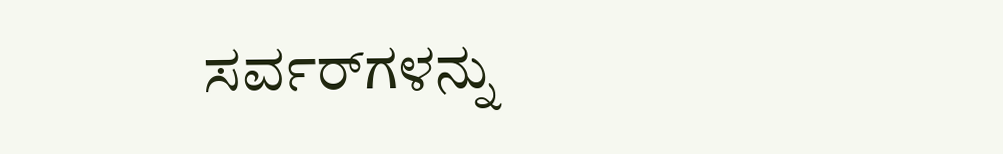ಸರ್ವರ್‌ಗಳನ್ನು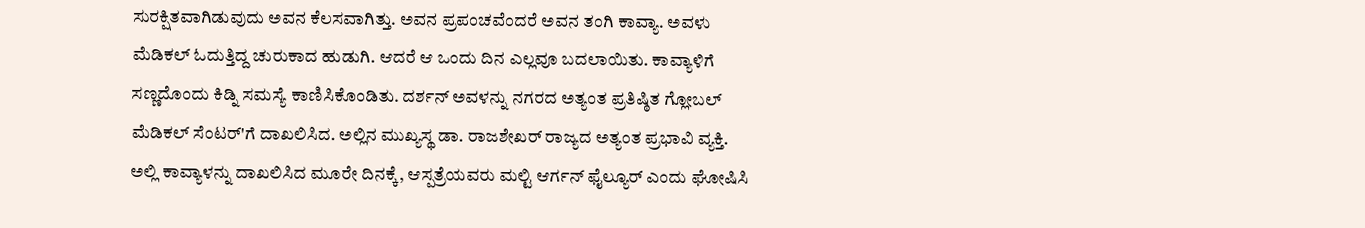ಸುರಕ್ಷಿತವಾಗಿಡುವುದು ಅವನ ಕೆಲಸವಾಗಿತ್ತು. ಅವನ ಪ್ರಪಂಚವೆಂದರೆ ಅವನ ತಂಗಿ ಕಾವ್ಯಾ. ಅವಳು ಮೆಡಿಕಲ್ ಓದುತ್ತಿದ್ದ ಚುರುಕಾದ ಹುಡುಗಿ. ಆದರೆ ಆ ಒಂದು ದಿನ ಎಲ್ಲವೂ ಬದಲಾಯಿತು. ಕಾವ್ಯಾಳಿಗೆ ಸಣ್ಣದೊಂದು ಕಿಡ್ನಿ ಸಮಸ್ಯೆ ಕಾಣಿಸಿಕೊಂಡಿತು. ದರ್ಶನ್ ಅವಳನ್ನು ನಗರದ ಅತ್ಯಂತ ಪ್ರತಿಷ್ಠಿತ ಗ್ಲೋಬಲ್ ಮೆಡಿಕಲ್ ಸೆಂಟರ್'ಗೆ ದಾಖಲಿಸಿದ. ಅಲ್ಲಿನ ಮುಖ್ಯಸ್ಥ ಡಾ. ರಾಜಶೇಖರ್ ರಾಜ್ಯದ ಅತ್ಯಂತ ಪ್ರಭಾವಿ ವ್ಯಕ್ತಿ. ಅಲ್ಲಿ ಕಾವ್ಯಾಳನ್ನು ದಾಖಲಿಸಿದ ಮೂರೇ ದಿನಕ್ಕೆ, ಆಸ್ಪತ್ರೆಯವರು ಮಲ್ಟಿ ಆರ್ಗನ್ ಫೈಲ್ಯೂರ್ ಎಂದು ಘೋಷಿಸಿ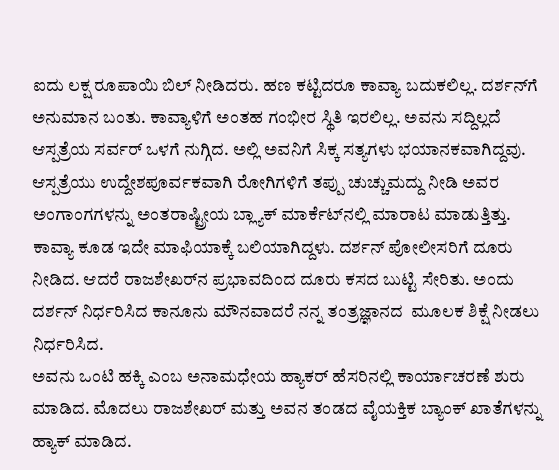ಐದು ಲಕ್ಷ ರೂಪಾಯಿ ಬಿಲ್ ನೀಡಿದರು. ಹಣ ಕಟ್ಟಿದರೂ ಕಾವ್ಯಾ ಬದುಕಲಿಲ್ಲ. ದರ್ಶನ್‌ಗೆ ಅನುಮಾನ ಬಂತು. ಕಾವ್ಯಾಳಿಗೆ ಅಂತಹ ಗಂಭೀರ ಸ್ಥಿತಿ ಇರಲಿಲ್ಲ. ಅವನು ಸದ್ದಿಲ್ಲದೆ ಆಸ್ಪತ್ರೆಯ ಸರ್ವರ್ ಒಳಗೆ ನುಗ್ಗಿದ. ಅಲ್ಲಿ ಅವನಿಗೆ ಸಿಕ್ಕ ಸತ್ಯಗಳು ಭಯಾನಕವಾಗಿದ್ದವು. ಆಸ್ಪತ್ರೆಯು ಉದ್ದೇಶಪೂರ್ವಕವಾಗಿ ರೋಗಿಗಳಿಗೆ ತಪ್ಪು ಚುಚ್ಚುಮದ್ದು ನೀಡಿ ಅವರ ಅಂಗಾಂಗಗಳನ್ನು ಅಂತರಾಷ್ಟ್ರೀಯ ಬ್ಲ್ಯಾಕ್ ಮಾರ್ಕೆಟ್‌ನಲ್ಲಿ ಮಾರಾಟ ಮಾಡುತ್ತಿತ್ತು. ಕಾವ್ಯಾ ಕೂಡ ಇದೇ ಮಾಫಿಯಾಕ್ಕೆ ಬಲಿಯಾಗಿದ್ದಳು. ದರ್ಶನ್ ಪೋಲೀಸರಿಗೆ ದೂರು ನೀಡಿದ. ಆದರೆ ರಾಜಶೇಖರ್‌ನ ಪ್ರಭಾವದಿಂದ ದೂರು ಕಸದ ಬುಟ್ಟಿ ಸೇರಿತು. ಅಂದು ದರ್ಶನ್ ನಿರ್ಧರಿಸಿದ ಕಾನೂನು ಮೌನವಾದರೆ ನನ್ನ ತಂತ್ರಜ್ಞಾನದ  ಮೂಲಕ ಶಿಕ್ಷೆ ನೀಡಲು ನಿರ್ಧರಿಸಿದ.
ಅವನು ಒಂಟಿ ಹಕ್ಕಿ ಎಂಬ ಅನಾಮಧೇಯ ಹ್ಯಾಕರ್ ಹೆಸರಿನಲ್ಲಿ ಕಾರ್ಯಾಚರಣೆ ಶುರು ಮಾಡಿದ. ಮೊದಲು ರಾಜಶೇಖರ್ ಮತ್ತು ಅವನ ತಂಡದ ವೈಯಕ್ತಿಕ ಬ್ಯಾಂಕ್ ಖಾತೆಗಳನ್ನು ಹ್ಯಾಕ್ ಮಾಡಿದ.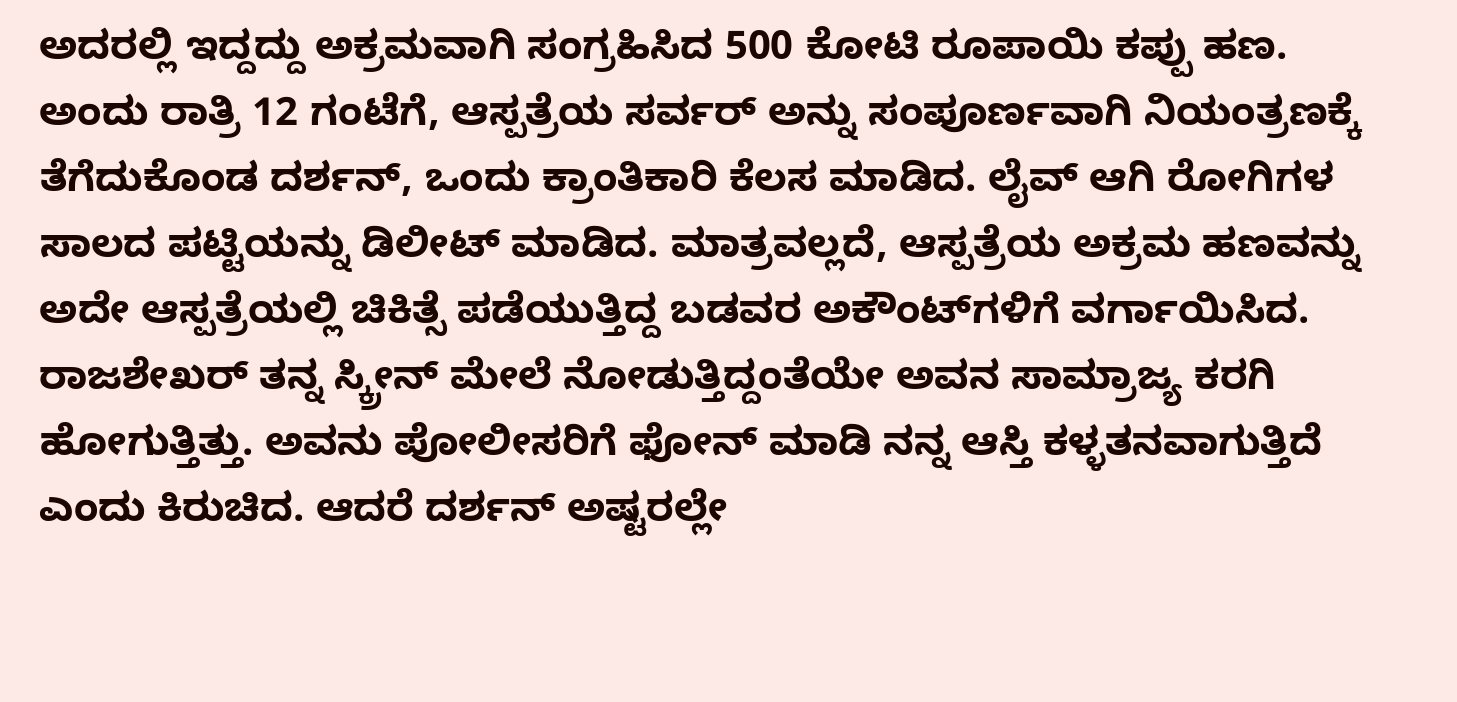ಅದರಲ್ಲಿ ಇದ್ದದ್ದು ಅಕ್ರಮವಾಗಿ ಸಂಗ್ರಹಿಸಿದ 500 ಕೋಟಿ ರೂಪಾಯಿ ಕಪ್ಪು ಹಣ. ಅಂದು ರಾತ್ರಿ 12 ಗಂಟೆಗೆ, ಆಸ್ಪತ್ರೆಯ ಸರ್ವರ್ ಅನ್ನು ಸಂಪೂರ್ಣವಾಗಿ ನಿಯಂತ್ರಣಕ್ಕೆ ತೆಗೆದುಕೊಂಡ ದರ್ಶನ್, ಒಂದು ಕ್ರಾಂತಿಕಾರಿ ಕೆಲಸ ಮಾಡಿದ. ಲೈವ್ ಆಗಿ ರೋಗಿಗಳ ಸಾಲದ ಪಟ್ಟಿಯನ್ನು ಡಿಲೀಟ್ ಮಾಡಿದ. ಮಾತ್ರವಲ್ಲದೆ, ಆಸ್ಪತ್ರೆಯ ಅಕ್ರಮ ಹಣವನ್ನು ಅದೇ ಆಸ್ಪತ್ರೆಯಲ್ಲಿ ಚಿಕಿತ್ಸೆ ಪಡೆಯುತ್ತಿದ್ದ ಬಡವರ ಅಕೌಂಟ್‌ಗಳಿಗೆ ವರ್ಗಾಯಿಸಿದ.
ರಾಜಶೇಖರ್ ತನ್ನ ಸ್ಕ್ರೀನ್ ಮೇಲೆ ನೋಡುತ್ತಿದ್ದಂತೆಯೇ ಅವನ ಸಾಮ್ರಾಜ್ಯ ಕರಗಿ ಹೋಗುತ್ತಿತ್ತು. ಅವನು ಪೋಲೀಸರಿಗೆ ಫೋನ್ ಮಾಡಿ ನನ್ನ ಆಸ್ತಿ ಕಳ್ಳತನವಾಗುತ್ತಿದೆ ಎಂದು ಕಿರುಚಿದ. ಆದರೆ ದರ್ಶನ್ ಅಷ್ಟರಲ್ಲೇ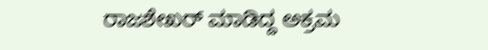ರಾಜಶೇಖರ್ ಮಾಡಿದ್ದ ಅಕ್ರಮ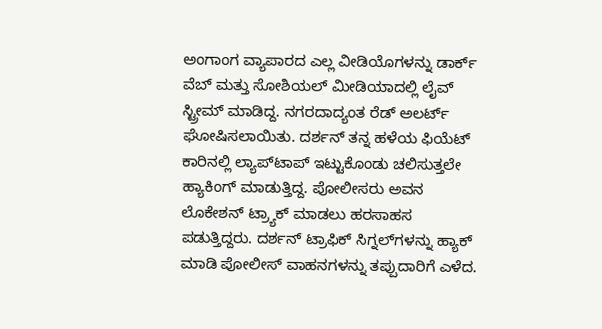ಅಂಗಾಂಗ ವ್ಯಾಪಾರದ ಎಲ್ಲ ವೀಡಿಯೊಗಳನ್ನು ಡಾರ್ಕ್ ವೆಬ್ ಮತ್ತು ಸೋಶಿಯಲ್ ಮೀಡಿಯಾದಲ್ಲಿ ಲೈವ್ ಸ್ಟ್ರೀಮ್ ಮಾಡಿದ್ದ. ನಗರದಾದ್ಯಂತ ರೆಡ್ ಅಲರ್ಟ್ ಘೋಷಿಸಲಾಯಿತು. ದರ್ಶನ್ ತನ್ನ ಹಳೆಯ ಫಿಯೆಟ್ ಕಾರಿನಲ್ಲಿ ಲ್ಯಾಪ್‌ಟಾಪ್ ಇಟ್ಟುಕೊಂಡು ಚಲಿಸುತ್ತಲೇ ಹ್ಯಾಕಿಂಗ್ ಮಾಡುತ್ತಿದ್ದ. ಪೋಲೀಸರು ಅವನ ಲೊಕೇಶನ್ ಟ್ರ್ಯಾಕ್ ಮಾಡಲು ಹರಸಾಹಸ ಪಡುತ್ತಿದ್ದರು. ದರ್ಶನ್ ಟ್ರಾಫಿಕ್ ಸಿಗ್ನಲ್‌ಗಳನ್ನು ಹ್ಯಾಕ್ ಮಾಡಿ ಪೋಲೀಸ್ ವಾಹನಗಳನ್ನು ತಪ್ಪುದಾರಿಗೆ ಎಳೆದ.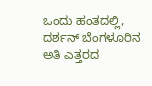ಒಂದು ಹಂತದಲ್ಲಿ, ದರ್ಶನ್ ಬೆಂಗಳೂರಿನ ಅತಿ ಎತ್ತರದ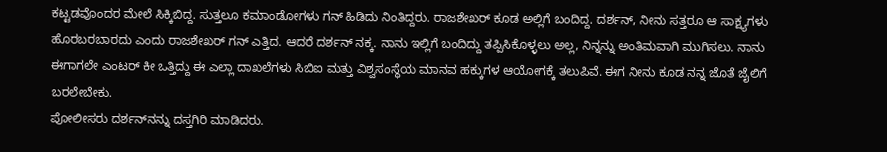ಕಟ್ಟಡವೊಂದರ ಮೇಲೆ ಸಿಕ್ಕಿಬಿದ್ದ. ಸುತ್ತಲೂ ಕಮಾಂಡೋಗಳು ಗನ್ ಹಿಡಿದು ನಿಂತಿದ್ದರು. ರಾಜಶೇಖರ್ ಕೂಡ ಅಲ್ಲಿಗೆ ಬಂದಿದ್ದ. ದರ್ಶನ್, ನೀನು ಸತ್ತರೂ ಆ ಸಾಕ್ಷ್ಯಗಳು ಹೊರಬರಬಾರದು ಎಂದು ರಾಜಶೇಖರ್ ಗನ್ ಎತ್ತಿದ. ಆದರೆ ದರ್ಶನ್ ನಕ್ಕ. ನಾನು ಇಲ್ಲಿಗೆ ಬಂದಿದ್ದು ತಪ್ಪಿಸಿಕೊಳ್ಳಲು ಅಲ್ಲ, ನಿನ್ನನ್ನು ಅಂತಿಮವಾಗಿ ಮುಗಿಸಲು. ನಾನು ಈಗಾಗಲೇ ಎಂಟರ್ ಕೀ ಒತ್ತಿದ್ದು ಈ ಎಲ್ಲಾ ದಾಖಲೆಗಳು ಸಿಬಿಐ ಮತ್ತು ವಿಶ್ವಸಂಸ್ಥೆಯ ಮಾನವ ಹಕ್ಕುಗಳ ಆಯೋಗಕ್ಕೆ ತಲುಪಿವೆ. ಈಗ ನೀನು ಕೂಡ ನನ್ನ ಜೊತೆ ಜೈಲಿಗೆ ಬರಲೇಬೇಕು.
ಪೋಲೀಸರು ದರ್ಶನ್‌ನನ್ನು ದಸ್ತಗಿರಿ ಮಾಡಿದರು.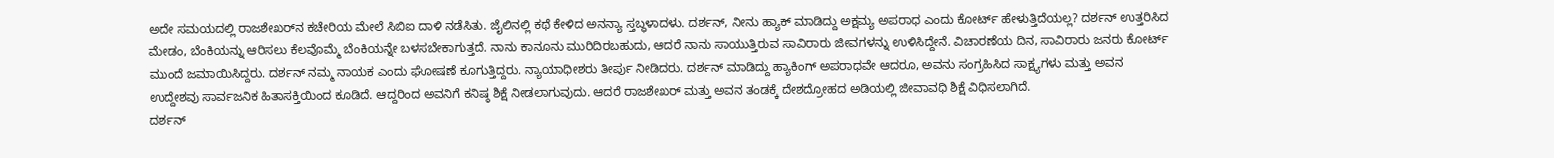ಅದೇ ಸಮಯದಲ್ಲಿ ರಾಜಶೇಖರ್‌ನ ಕಚೇರಿಯ ಮೇಲೆ ಸಿಬಿಐ ದಾಳಿ ನಡೆಸಿತು. ಜೈಲಿನಲ್ಲಿ ಕಥೆ ಕೇಳಿದ ಅನನ್ಯಾ ಸ್ತಬ್ಧಳಾದಳು. ದರ್ಶನ್, ನೀನು ಹ್ಯಾಕ್ ಮಾಡಿದ್ದು ಅಕ್ಷಮ್ಯ ಅಪರಾಧ ಎಂದು ಕೋರ್ಟ್ ಹೇಳುತ್ತಿದೆಯಲ್ಲ? ದರ್ಶನ್ ಉತ್ತರಿಸಿದ ಮೇಡಂ, ಬೆಂಕಿಯನ್ನು ಆರಿಸಲು ಕೆಲವೊಮ್ಮೆ ಬೆಂಕಿಯನ್ನೇ ಬಳಸಬೇಕಾಗುತ್ತದೆ. ನಾನು ಕಾನೂನು ಮುರಿದಿರಬಹುದು, ಆದರೆ ನಾನು ಸಾಯುತ್ತಿರುವ ಸಾವಿರಾರು ಜೀವಗಳನ್ನು ಉಳಿಸಿದ್ದೇನೆ. ವಿಚಾರಣೆಯ ದಿನ, ಸಾವಿರಾರು ಜನರು ಕೋರ್ಟ್ ಮುಂದೆ ಜಮಾಯಿಸಿದ್ದರು. ದರ್ಶನ್ ನಮ್ಮ ನಾಯಕ ಎಂದು ಘೋಷಣೆ ಕೂಗುತ್ತಿದ್ದರು. ನ್ಯಾಯಾಧೀಶರು ತೀರ್ಪು ನೀಡಿದರು. ದರ್ಶನ್ ಮಾಡಿದ್ದು ಹ್ಯಾಕಿಂಗ್ ಅಪರಾಧವೇ ಆದರೂ, ಅವನು ಸಂಗ್ರಹಿಸಿದ ಸಾಕ್ಷ್ಯಗಳು ಮತ್ತು ಅವನ ಉದ್ದೇಶವು ಸಾರ್ವಜನಿಕ ಹಿತಾಸಕ್ತಿಯಿಂದ ಕೂಡಿದೆ. ಆದ್ದರಿಂದ ಅವನಿಗೆ ಕನಿಷ್ಠ ಶಿಕ್ಷೆ ನೀಡಲಾಗುವುದು. ಆದರೆ ರಾಜಶೇಖರ್ ಮತ್ತು ಅವನ ತಂಡಕ್ಕೆ ದೇಶದ್ರೋಹದ ಅಡಿಯಲ್ಲಿ ಜೀವಾವಧಿ ಶಿಕ್ಷೆ ವಿಧಿಸಲಾಗಿದೆ.
ದರ್ಶನ್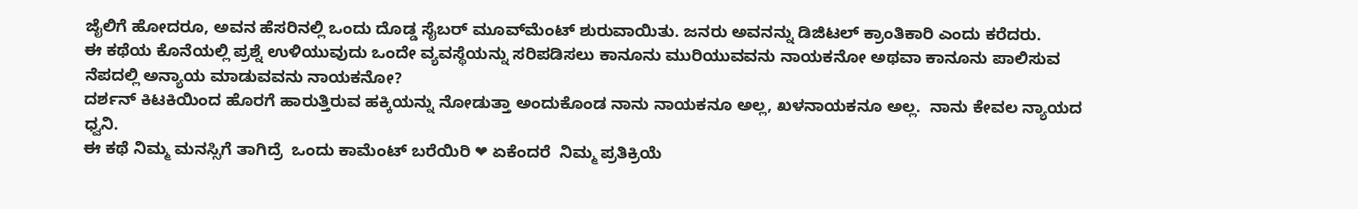ಜೈಲಿಗೆ ಹೋದರೂ, ಅವನ ಹೆಸರಿನಲ್ಲಿ ಒಂದು ದೊಡ್ಡ ಸೈಬರ್ ಮೂವ್‌ಮೆಂಟ್ ಶುರುವಾಯಿತು. ಜನರು ಅವನನ್ನು ಡಿಜಿಟಲ್ ಕ್ರಾಂತಿಕಾರಿ ಎಂದು ಕರೆದರು.
ಈ ಕಥೆಯ ಕೊನೆಯಲ್ಲಿ ಪ್ರಶ್ನೆ ಉಳಿಯುವುದು ಒಂದೇ ವ್ಯವಸ್ಥೆಯನ್ನು ಸರಿಪಡಿಸಲು ಕಾನೂನು ಮುರಿಯುವವನು ನಾಯಕನೋ ಅಥವಾ ಕಾನೂನು ಪಾಲಿಸುವ ನೆಪದಲ್ಲಿ ಅನ್ಯಾಯ ಮಾಡುವವನು ನಾಯಕನೋ?
ದರ್ಶನ್ ಕಿಟಕಿಯಿಂದ ಹೊರಗೆ ಹಾರುತ್ತಿರುವ ಹಕ್ಕಿಯನ್ನು ನೋಡುತ್ತಾ ಅಂದುಕೊಂಡ ನಾನು ನಾಯಕನೂ ಅಲ್ಲ, ಖಳನಾಯಕನೂ ಅಲ್ಲ.  ನಾನು ಕೇವಲ ನ್ಯಾಯದ ಧ್ವನಿ.
ಈ ಕಥೆ ನಿಮ್ಮ ಮನಸ್ಸಿಗೆ ತಾಗಿದ್ರೆ  ಒಂದು ಕಾಮೆಂಟ್ ಬರೆಯಿರಿ ❤ ಏಕೆಂದರೆ  ನಿಮ್ಮ ಪ್ರತಿಕ್ರಿಯೆ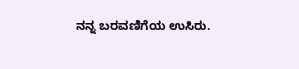ನನ್ನ ಬರವಣಿಗೆಯ ಉಸಿರು.